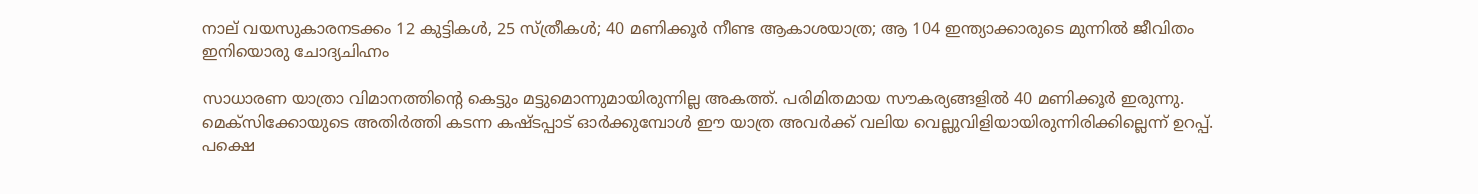നാല് വയസുകാരനടക്കം 12 കുട്ടികൾ, 25 സ്ത്രീകൾ; 40 മണിക്കൂർ നീണ്ട ആകാശയാത്ര; ആ 104 ഇന്ത്യാക്കാരുടെ മുന്നിൽ ജീവിതം ഇനിയൊരു ചോദ്യചിഹ്നം

സാധാരണ യാത്രാ വിമാനത്തിൻ്റെ കെട്ടും മട്ടുമൊന്നുമായിരുന്നില്ല അകത്ത്. പരിമിതമായ സൗകര്യങ്ങളിൽ 40 മണിക്കൂർ ഇരുന്നു. മെക്സിക്കോയുടെ അതിർത്തി കടന്ന കഷ്ടപ്പാട് ഓർക്കുമ്പോൾ ഈ യാത്ര അവർക്ക് വലിയ വെല്ലുവിളിയായിരുന്നിരിക്കില്ലെന്ന് ഉറപ്പ്. പക്ഷെ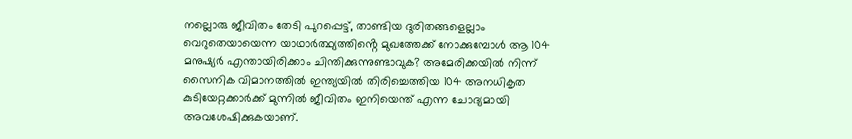നല്ലൊരു ജീവിതം തേടി പുറപ്പെട്ട്, താണ്ടിയ ദുരിതങ്ങളെല്ലാം വെറുതെയായെന്ന യാഥാർത്ഥ്യത്തിൻ്റെ മുഖത്തേക്ക് നോക്കുമ്പോൾ ആ 104 മനുഷ്യർ എന്തായിരിക്കാം ചിന്തിക്കുന്നുണ്ടാവുക? അമേരിക്കയിൽ നിന്ന് സൈനിക വിമാനത്തിൽ ഇന്ത്യയിൽ തിരിച്ചെത്തിയ 104 അനധികൃത കുടിയേറ്റക്കാർക്ക് മുന്നിൽ ജീവിതം ഇനിയെന്ത് എന്ന ചോദ്യമായി അവശേഷിക്കുകയാണ്.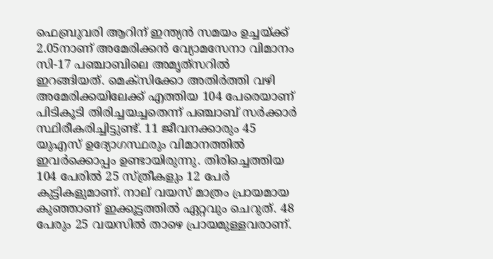ഫെബ്രുവരി ആറിന് ഇന്ത്യൻ സമയം ഉച്ചയ്ക്ക് 2.05നാണ് അമേരിക്കൻ വ്യോമസേനാ വിമാനം സി-17 പഞ്ചാബിലെ അമൃത്‌സറിൽ ഇറങ്ങിയത്. മെക്സിക്കോ അതിർത്തി വഴി അമേരിക്കയിലേക്ക് എത്തിയ 104 പേരെയാണ് പിടികൂടി തിരിച്ചയച്ചതെന്ന് പഞ്ചാബ് സർക്കാർ സ്ഥിരീകരിച്ചിട്ടുണ്ട്. 11 ജീവനക്കാരും 45 യുഎസ് ഉദ്യോഗസ്ഥരും വിമാനത്തിൽ ഇവർക്കൊപ്പം ഉണ്ടായിരുന്നു. തിരിച്ചെത്തിയ 104 പേരിൽ 25 സ്ത്രീകളും 12 പേർ കുട്ടികളുമാണ്. നാല് വയസ് മാത്രം പ്രായമായ കുഞ്ഞാണ് ഇക്കൂട്ടത്തിൽ ഏറ്റവും ചെറുത്. 48 പേരും 25 വയസിൽ താഴെ പ്രായമുള്ളവരാണ്.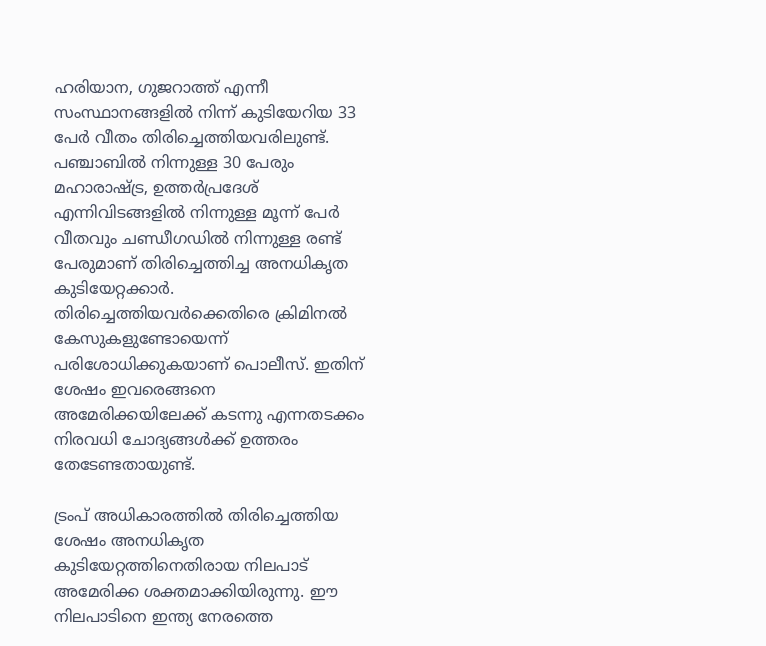ഹരിയാന, ഗുജറാത്ത് എന്നീ സംസ്ഥാനങ്ങളിൽ നിന്ന് കുടിയേറിയ 33 പേർ വീതം തിരിച്ചെത്തിയവരിലുണ്ട്. പഞ്ചാബിൽ നിന്നുള്ള 30 പേരും മഹാരാഷ്ട്ര, ഉത്തർപ്രദേശ് എന്നിവിടങ്ങളിൽ നിന്നുള്ള മൂന്ന് പേർ വീതവും ചണ്ഡീഗഡിൽ നിന്നുള്ള രണ്ട് പേരുമാണ് തിരിച്ചെത്തിച്ച അനധികൃത കുടിയേറ്റക്കാർ. തിരിച്ചെത്തിയവർക്കെതിരെ ക്രിമിനൽ കേസുകളുണ്ടോയെന്ന് പരിശോധിക്കുകയാണ് പൊലീസ്. ഇതിന് ശേഷം ഇവരെങ്ങനെ അമേരിക്കയിലേക്ക് കടന്നു എന്നതടക്കം നിരവധി ചോദ്യങ്ങൾക്ക് ഉത്തരം തേടേണ്ടതായുണ്ട്.

ട്രംപ് അധികാരത്തിൽ തിരിച്ചെത്തിയ ശേഷം അനധികൃത കുടിയേറ്റത്തിനെതിരായ നിലപാട് അമേരിക്ക ശക്തമാക്കിയിരുന്നു. ഈ നിലപാടിനെ ഇന്ത്യ നേരത്തെ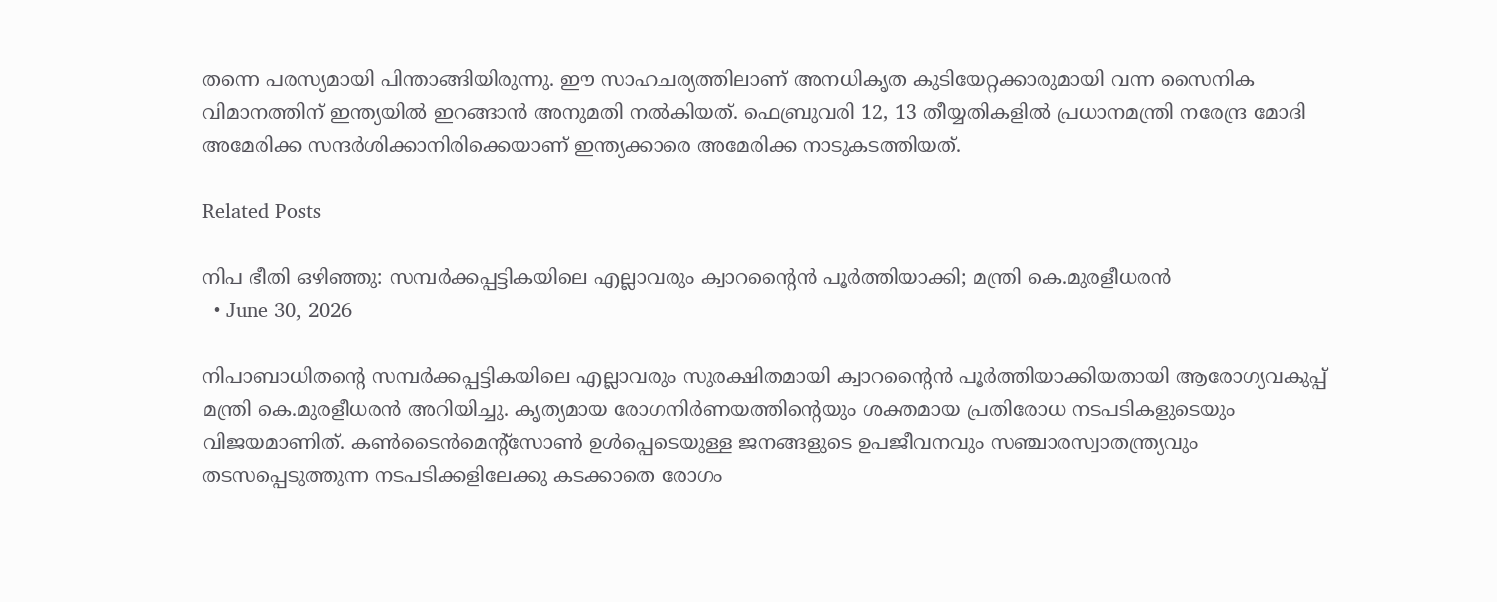തന്നെ പരസ്യമായി പിന്താങ്ങിയിരുന്നു. ഈ സാഹചര്യത്തിലാണ് അനധികൃത കുടിയേറ്റക്കാരുമായി വന്ന സൈനിക വിമാനത്തിന് ഇന്ത്യയിൽ ഇറങ്ങാൻ അനുമതി നൽകിയത്. ഫെബ്രുവരി 12, 13 തീയ്യതികളിൽ പ്രധാനമന്ത്രി നരേന്ദ്ര മോദി അമേരിക്ക സന്ദർശിക്കാനിരിക്കെയാണ് ഇന്ത്യക്കാരെ അമേരിക്ക നാടുകടത്തിയത്.

Related Posts

നിപ ഭീതി ഒഴിഞ്ഞു: സമ്പർക്കപ്പട്ടികയിലെ എല്ലാവരും ക്വാറന്റൈൻ പൂർത്തിയാക്കി; മന്ത്രി കെ.മുരളീധരൻ
  • June 30, 2026

നിപാബാധിതന്റെ സമ്പർക്കപ്പട്ടികയിലെ എല്ലാവരും സുരക്ഷിതമായി ക്വാറന്റൈൻ പൂർത്തിയാക്കിയതായി ആരോഗ്യവകുപ്പ് മന്ത്രി കെ.മുരളീധരൻ അറിയിച്ചു. കൃത്യമായ രോഗനിർണയത്തിന്റെയും ശക്തമായ പ്രതിരോധ നടപടികളുടെയും വിജയമാണിത്. കൺടൈൻമെന്റ്സോൺ ഉൾപ്പെടെയുള്ള ജനങ്ങളുടെ ഉപജീവനവും സഞ്ചാരസ്വാതന്ത്ര്യവും തടസപ്പെടുത്തുന്ന നടപടിക്കളിലേക്കു കടക്കാതെ രോഗം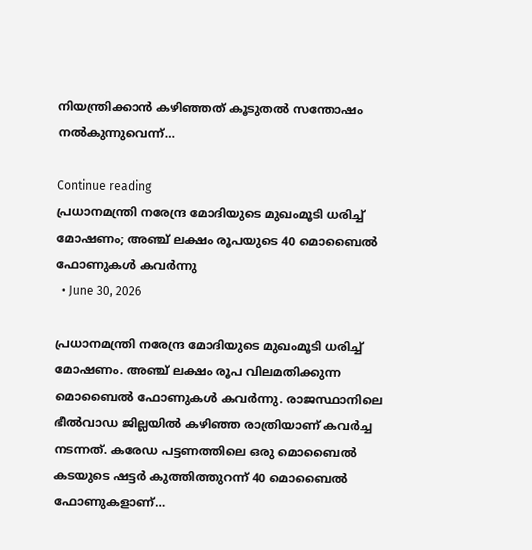നിയന്ത്രിക്കാൻ കഴിഞ്ഞത് കൂടുതൽ സന്തോഷം നൽകുന്നുവെന്ന്…

Continue reading
പ്രധാനമന്ത്രി നരേന്ദ്ര മോദിയുടെ മുഖംമൂടി ധരിച്ച് മോഷണം; അഞ്ച് ലക്ഷം രൂപയുടെ 40 മൊബൈൽ ഫോണുകൾ കവർന്നു
  • June 30, 2026

പ്രധാനമന്ത്രി നരേന്ദ്ര മോദിയുടെ മുഖംമൂടി ധരിച്ച് മോഷണം. അഞ്ച് ലക്ഷം രൂപ വിലമതിക്കുന്ന മൊബൈൽ ഫോണുകൾ കവർന്നു. രാജസ്ഥാനിലെ ഭീൽവാഡ ജില്ലയിൽ കഴിഞ്ഞ രാത്രിയാണ് കവർച്ച നടന്നത്. കരേഡ പട്ടണത്തിലെ ഒരു മൊബൈൽ കടയുടെ ഷട്ടർ കുത്തിത്തുറന്ന് 40 മൊബൈൽ ഫോണുകളാണ്…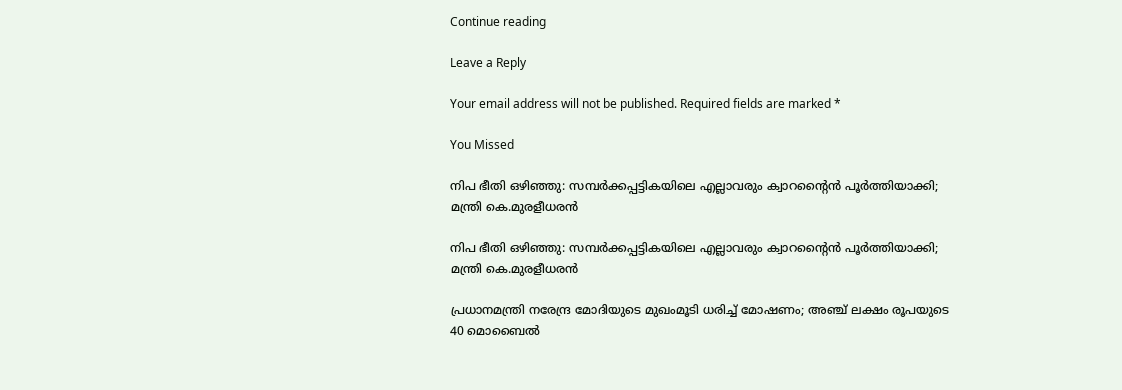Continue reading

Leave a Reply

Your email address will not be published. Required fields are marked *

You Missed

നിപ ഭീതി ഒഴിഞ്ഞു: സമ്പർക്കപ്പട്ടികയിലെ എല്ലാവരും ക്വാറന്റൈൻ പൂർത്തിയാക്കി; മന്ത്രി കെ.മുരളീധരൻ

നിപ ഭീതി ഒഴിഞ്ഞു: സമ്പർക്കപ്പട്ടികയിലെ എല്ലാവരും ക്വാറന്റൈൻ പൂർത്തിയാക്കി; മന്ത്രി കെ.മുരളീധരൻ

പ്രധാനമന്ത്രി നരേന്ദ്ര മോദിയുടെ മുഖംമൂടി ധരിച്ച് മോഷണം; അഞ്ച് ലക്ഷം രൂപയുടെ 40 മൊബൈൽ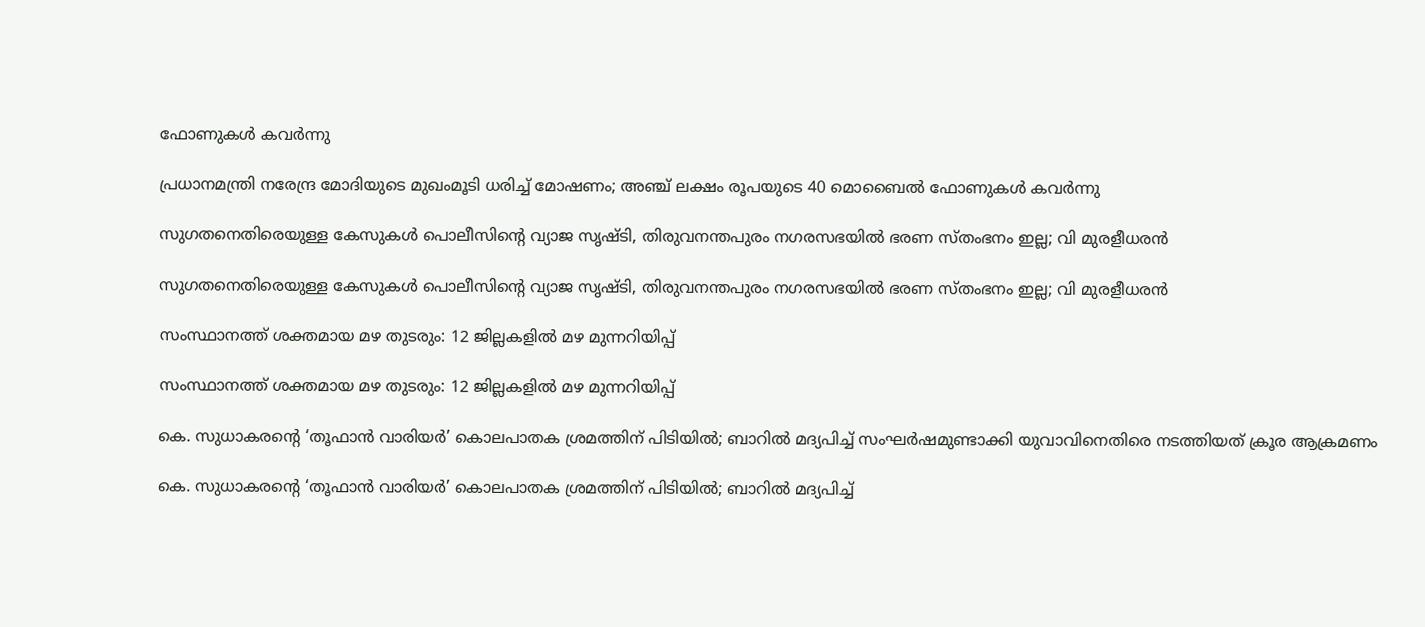ഫോണുകൾ കവർന്നു

പ്രധാനമന്ത്രി നരേന്ദ്ര മോദിയുടെ മുഖംമൂടി ധരിച്ച് മോഷണം; അഞ്ച് ലക്ഷം രൂപയുടെ 40 മൊബൈൽ ഫോണുകൾ കവർന്നു

സുഗതനെതിരെയുള്ള കേസുകൾ പൊലീസിന്റെ വ്യാജ സൃഷ്ടി, തിരുവനന്തപുരം നഗരസഭയിൽ ഭരണ സ്തംഭനം ഇല്ല; വി മുരളീധരൻ

സുഗതനെതിരെയുള്ള കേസുകൾ പൊലീസിന്റെ വ്യാജ സൃഷ്ടി, തിരുവനന്തപുരം നഗരസഭയിൽ ഭരണ സ്തംഭനം ഇല്ല; വി മുരളീധരൻ

സംസ്ഥാനത്ത് ശക്തമായ മഴ തുടരും: 12 ജില്ലകളിൽ മഴ മുന്നറിയിപ്പ്

സംസ്ഥാനത്ത് ശക്തമായ മഴ തുടരും: 12 ജില്ലകളിൽ മഴ മുന്നറിയിപ്പ്

കെ. സുധാകരന്റെ ‘തൂഫാൻ വാരിയർ’ കൊലപാതക ശ്രമത്തിന് പിടിയിൽ; ബാറില്‍ മദ്യപിച്ച് സംഘര്‍ഷമുണ്ടാക്കി യുവാവിനെതിരെ നടത്തിയത് ക്രൂര ആക്രമണം

കെ. സുധാകരന്റെ ‘തൂഫാൻ വാരിയർ’ കൊലപാതക ശ്രമത്തിന് പിടിയിൽ; ബാറില്‍ മദ്യപിച്ച്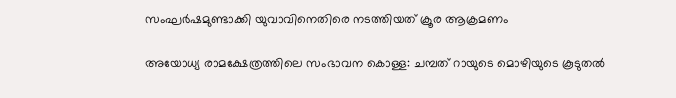സംഘര്‍ഷമുണ്ടാക്കി യുവാവിനെതിരെ നടത്തിയത് ക്രൂര ആക്രമണം

അയോധ്യ രാമക്ഷേത്രത്തിലെ സംഭാവന കൊള്ള: ചമ്പത് റായുടെ മൊഴിയുടെ കൂടുതൽ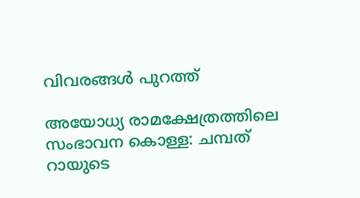വിവരങ്ങൾ പുറത്ത്

അയോധ്യ രാമക്ഷേത്രത്തിലെ സംഭാവന കൊള്ള: ചമ്പത് റായുടെ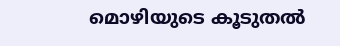മൊഴിയുടെ കൂടുതൽ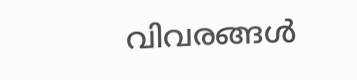വിവരങ്ങൾ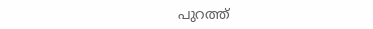പുറത്ത്